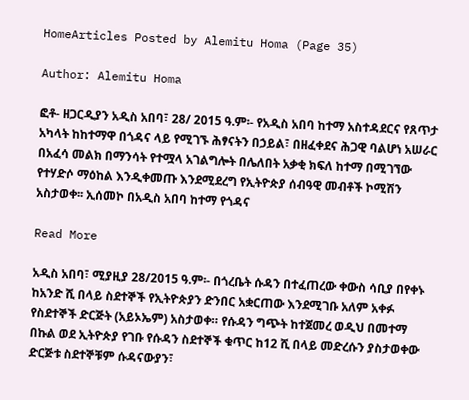HomeArticles Posted by Alemitu Homa (Page 35)

Author: Alemitu Homa

ፎቶ- ዘጋርዲያን አዲስ አበባ፣ 28/ 2015 ዓ.ም፡- የአዲስ አበባ ከተማ አስተዳደርና የጸጥታ አካላት ከከተማዋ በጎዳና ላይ የሚገኙ ሕፃናትን በኃይል፣ በዘፈቀደና ሕጋዊ ባልሆነ አሠራር በአፈሳ መልክ በማንሳት የተሟላ አገልግሎት በሌለበት አቃቂ ክፍለ ከተማ በሚገኘው የተሃድሶ ማዕከል እንዲቀመጡ እንደሚደረግ የኢትዮጵያ ሰብዓዊ መብቶች ኮሚሽን አስታወቀ፡፡ ኢሰመኮ በአዲስ አበባ ከተማ የጎዳና

Read More

አዲስ አበባ፣ ሚያዚያ 28/2015 ዓ.ም፡- በጎረቤት ሱዳን በተፈጠረው ቀውስ ሳቢያ በየቀኑ ከአንድ ሺ በላይ ስደተኞች የኢትዮጵያን ድንበር አቋርጠው እንደሚገቡ አለም አቀፉ የስደተኞች ድርጅት (አይኦኤም) አስታወቀ። የሱዳን ግጭት ከተጀመረ ወዲህ በመተማ በኩል ወደ ኢትዮጵያ የገቡ የሱዳን ስደተኞች ቁጥር ከ12 ሺ በላይ መድረሱን ያስታወቀው ድርጅቱ ስደተኞቹም ሱዳናውያን፣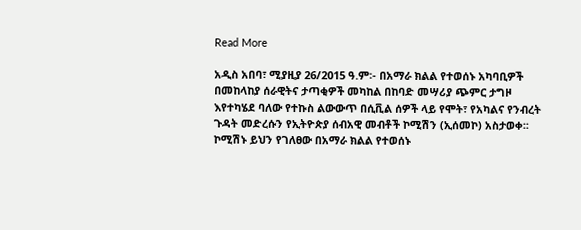Read More

አዲስ አበባ፣ ሚያዚያ 26/2015 ዓ.ም፡- በአማራ ክልል የተወሰኑ አካባቢዎች በመከላከያ ሰራዊትና ታጣቂዎች መካከል በከባድ መሣሪያ ጭምር ታግዞ እየተካሄደ ባለው የተኩስ ልውውጥ በሲቪል ሰዎች ላይ የሞት፣ የአካልና የንብረት ጉዳት መድረሱን የኢትዮጵያ ሰብአዊ መብቶች ኮሚሽን (ኢሰመኮ) አስታወቀ፡፡ ኮሚሽኑ ይህን የገለፀው በአማራ ክልል የተወሰኑ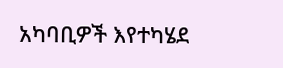አካባቢዎች እየተካሄደ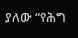ያለው “የሕግ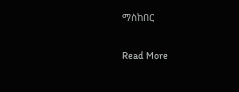ማስከበር

Read More